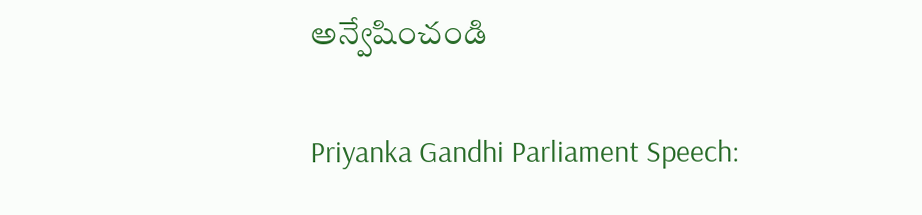అన్వేషించండి

Priyanka Gandhi Parliament Speech: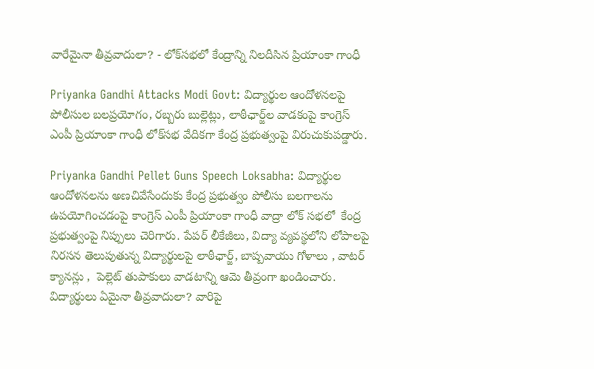వారేమైనా తీవ్రవాదులా? - లోక్‌సభలో కేంద్రాన్ని నిలదీసిన ప్రియాంకా గాంధీ

Priyanka Gandhi Attacks Modi Govt: విద్యార్థుల ఆందోళనలపై పోలీసుల బలప్రయోగం, రబ్బరు బుల్లెట్లు, లాఠీఛార్జ్‌ల వాడకంపై కాంగ్రెస్ ఎంపీ ప్రియాంకా గాంధీ లోక్‌సభ వేదికగా కేంద్ర ప్రభుత్వంపై విరుచుకుపడ్డారు.

Priyanka Gandhi Pellet Guns Speech Loksabha: విద్యార్థుల ఆందోళనలను అణచివేసేందుకు కేంద్ర ప్రభుత్వం పోలీసు బలగాలను ఉపయోగించడంపై కాంగ్రెస్ ఎంపీ ప్రియాంకా గాంధీ వాద్రా లోక్‌ సభలో  కేంద్ర ప్రభుత్వంపై నిప్పులు చెరిగారు. పేపర్ లీకేజీలు, విద్యా వ్యవస్థలోని లోపాలపై నిరసన తెలుపుతున్న విద్యార్థులపై లాఠీఛార్జ్, బాష్పవాయు గోళాలు , వాటర్ క్యానన్లు ,  పెల్లెట్ తుపాకులు వాడటాన్ని ఆమె తీవ్రంగా ఖండించారు. విద్యార్థులు ఏమైనా తీవ్రవాదులా? వారిపై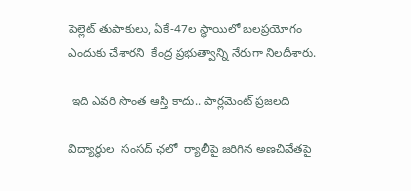పెల్లెట్ తుపాకులు, ఏకే-47ల స్థాయిలో బలప్రయోగం ఎందుకు చేశారని  కేంద్ర ప్రభుత్వాన్ని నేరుగా నిలదీశారు.

 ఇది ఎవరి సొంత ఆస్తి కాదు.. పార్లమెంట్ ప్రజలది

విద్యార్థుల  సంసద్ ఛలో  ర్యాలీపై జరిగిన అణచివేతపై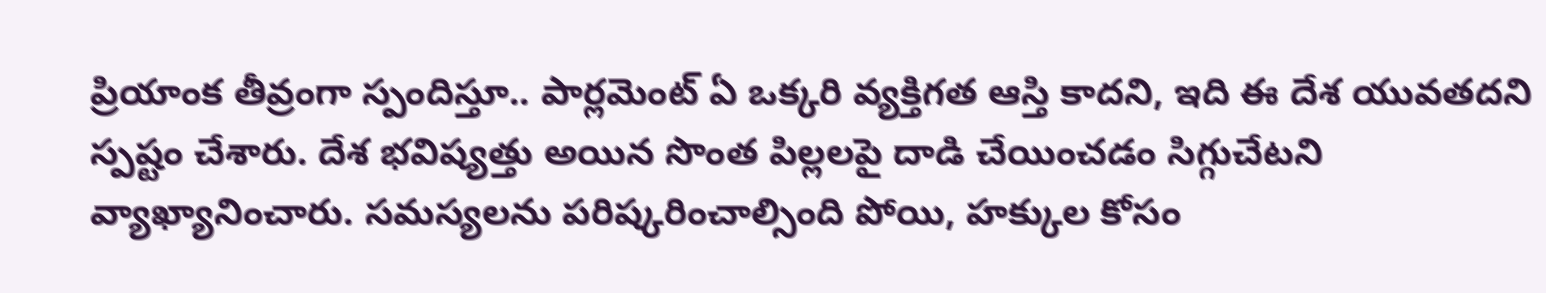ప్రియాంక తీవ్రంగా స్పందిస్తూ.. పార్లమెంట్ ఏ ఒక్కరి వ్యక్తిగత ఆస్తి కాదని, ఇది ఈ దేశ యువతదని స్పష్టం చేశారు. దేశ భవిష్యత్తు అయిన సొంత పిల్లలపై దాడి చేయించడం సిగ్గుచేటని వ్యాఖ్యానించారు. సమస్యలను పరిష్కరించాల్సింది పోయి, హక్కుల కోసం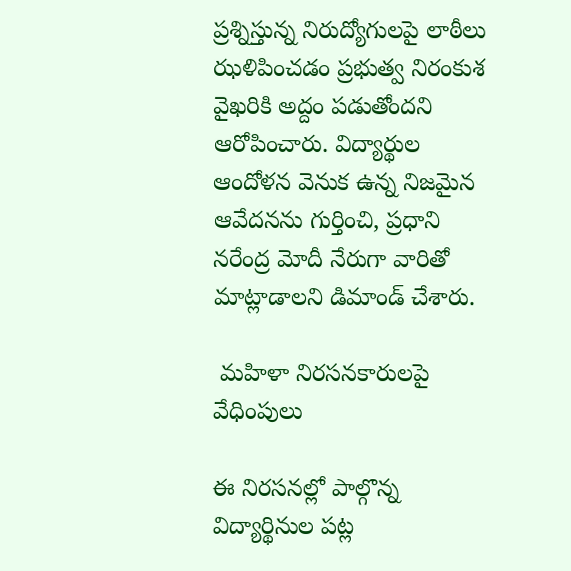ప్రశ్నిస్తున్న నిరుద్యోగులపై లాఠీలు ఝళిపించడం ప్రభుత్వ నిరంకుశ వైఖరికి అద్దం పడుతోందని ఆరోపించారు. విద్యార్థుల ఆందోళన వెనుక ఉన్న నిజమైన ఆవేదనను గుర్తించి, ప్రధాని నరేంద్ర మోదీ నేరుగా వారితో మాట్లాడాలని డిమాండ్ చేశారు.

 మహిళా నిరసనకారులపై వేధింపులు

ఈ నిరసనల్లో పాల్గొన్న విద్యార్థినుల పట్ల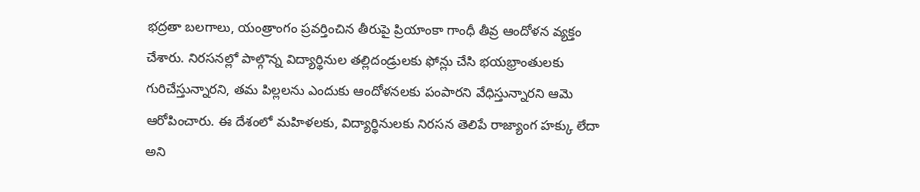భద్రతా బలగాలు, యంత్రాంగం ప్రవర్తించిన తీరుపై ప్రియాంకా గాంధీ తీవ్ర ఆందోళన వ్యక్తం చేశారు. నిరసనల్లో పాల్గొన్న విద్యార్థినుల తల్లిదండ్రులకు ఫోన్లు చేసి భయభ్రాంతులకు గురిచేస్తున్నారని, తమ పిల్లలను ఎందుకు ఆందోళనలకు పంపారని వేధిస్తున్నారని ఆమె ఆరోపించారు. ఈ దేశంలో మహిళలకు, విద్యార్థినులకు నిరసన తెలిపే రాజ్యాంగ హక్కు లేదా అని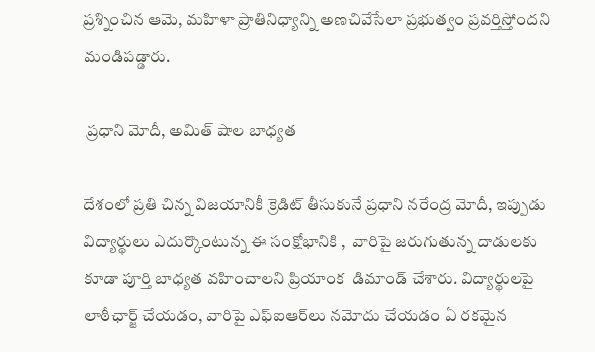ప్రశ్నించిన ఆమె, మహిళా ప్రాతినిధ్యాన్ని అణచివేసేలా ప్రభుత్వం ప్రవర్తిస్తోందని మండిపడ్డారు.

 ప్రధాని మోదీ, అమిత్ షాల బాధ్యత

దేశంలో ప్రతి చిన్న విజయానికీ క్రెడిట్ తీసుకునే ప్రధాని నరేంద్ర మోదీ, ఇప్పుడు విద్యార్థులు ఎదుర్కొంటున్న ఈ సంక్షోభానికి ,  వారిపై జరుగుతున్న దాడులకు కూడా పూర్తి బాధ్యత వహించాలని ప్రియాంక  డిమాండ్ చేశారు. విద్యార్థులపై లాఠీఛార్జ్ చేయడం, వారిపై ఎఫ్‌ఐఆర్‌లు నమోదు చేయడం ఏ రకమైన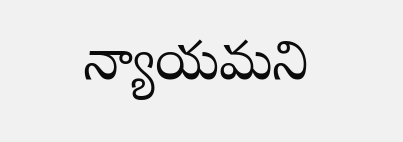న్యాయమని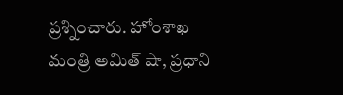ప్రశ్నించారు. హోంశాఖ మంత్రి అమిత్ షా, ప్రధాని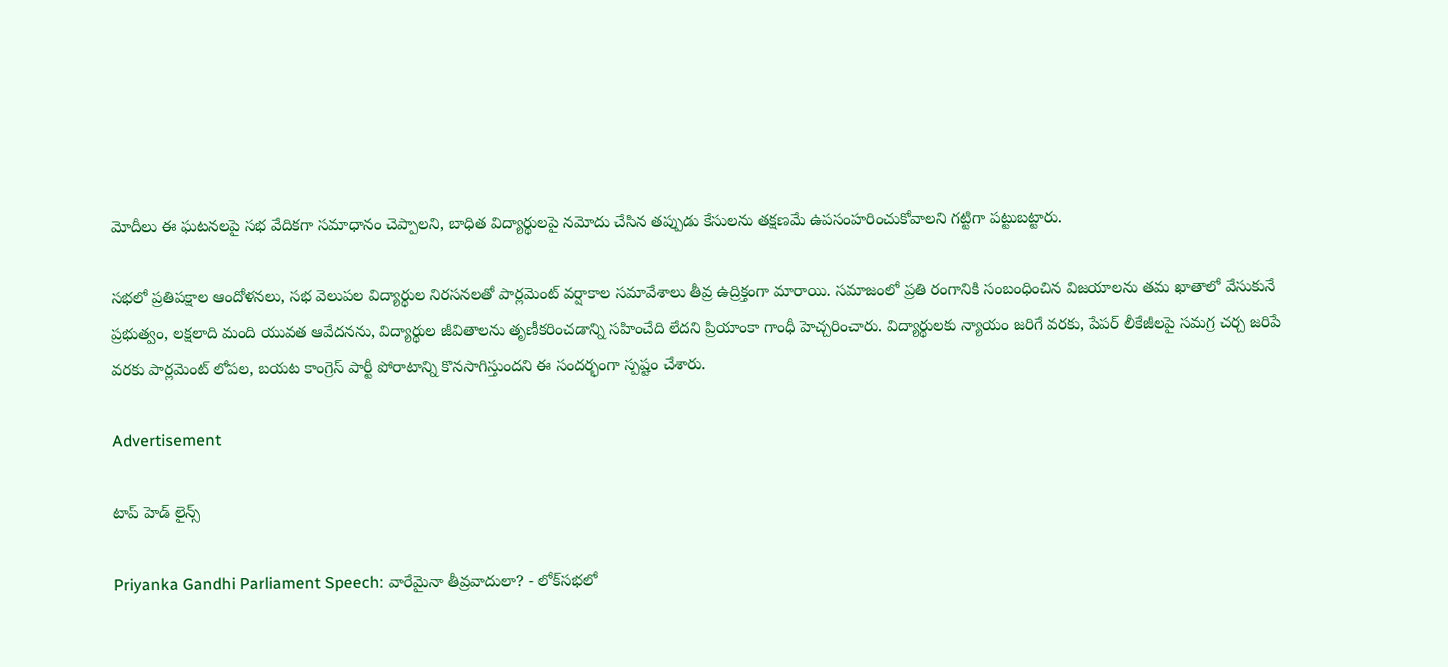మోదీలు ఈ ఘటనలపై సభ వేదికగా సమాధానం చెప్పాలని, బాధిత విద్యార్థులపై నమోదు చేసిన తప్పుడు కేసులను తక్షణమే ఉపసంహరించుకోవాలని గట్టిగా పట్టుబట్టారు.

సభలో ప్రతిపక్షాల ఆందోళనలు, సభ వెలుపల విద్యార్థుల నిరసనలతో పార్లమెంట్ వర్షాకాల సమావేశాలు తీవ్ర ఉద్రిక్తంగా మారాయి. సమాజంలో ప్రతి రంగానికి సంబంధించిన విజయాలను తమ ఖాతాలో వేసుకునే ప్రభుత్వం, లక్షలాది మంది యువత ఆవేదనను, విద్యార్థుల జీవితాలను తృణీకరించడాన్ని సహించేది లేదని ప్రియాంకా గాంధీ హెచ్చరించారు. విద్యార్థులకు న్యాయం జరిగే వరకు, పేపర్ లీకేజీలపై సమగ్ర చర్చ జరిపే వరకు పార్లమెంట్ లోపల, బయట కాంగ్రెస్ పార్టీ పోరాటాన్ని కొనసాగిస్తుందని ఈ సందర్భంగా స్పష్టం చేశారు.

Advertisement

టాప్ హెడ్ లైన్స్

Priyanka Gandhi Parliament Speech: వారేమైనా తీవ్రవాదులా? - లోక్‌సభలో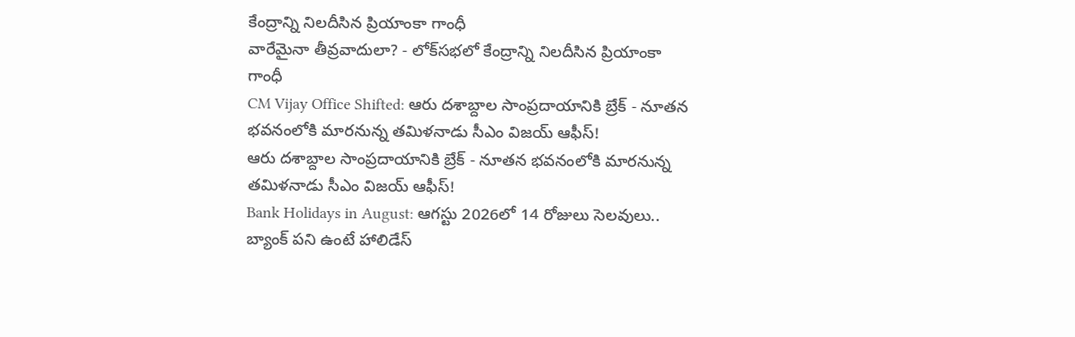కేంద్రాన్ని నిలదీసిన ప్రియాంకా గాంధీ
వారేమైనా తీవ్రవాదులా? - లోక్‌సభలో కేంద్రాన్ని నిలదీసిన ప్రియాంకా గాంధీ
CM Vijay Office Shifted: ఆరు దశాబ్దాల సాంప్రదాయానికి బ్రేక్ - నూతన భవనంలోకి మారనున్న తమిళనాడు సీఎం విజయ్ ఆఫీస్!
ఆరు దశాబ్దాల సాంప్రదాయానికి బ్రేక్ - నూతన భవనంలోకి మారనున్న తమిళనాడు సీఎం విజయ్ ఆఫీస్!
Bank Holidays in August: ఆగస్టు 2026లో 14 రోజులు సెలవులు.. బ్యాంక్ పని ఉంటే హాలిడేస్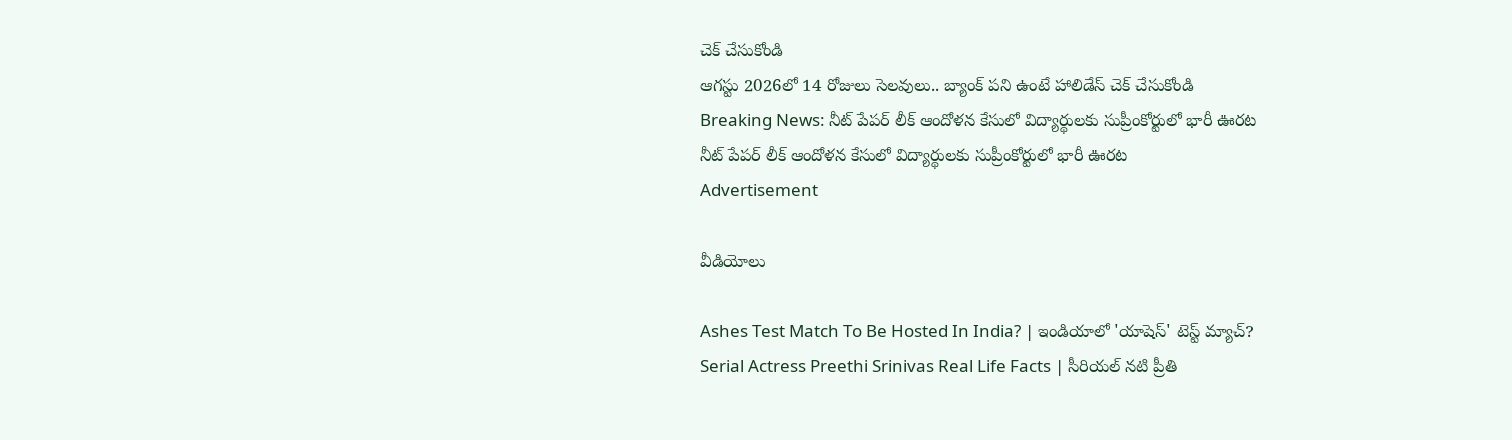చెక్ చేసుకోండి
ఆగస్టు 2026లో 14 రోజులు సెలవులు.. బ్యాంక్ పని ఉంటే హాలిడేస్ చెక్ చేసుకోండి
Breaking News: నీట్ పేపర్ లీక్ ఆందోళన కేసులో విద్యార్థులకు సుప్రీంకోర్టులో భారీ ఊరట
నీట్ పేపర్ లీక్ ఆందోళన కేసులో విద్యార్థులకు సుప్రీంకోర్టులో భారీ ఊరట
Advertisement

వీడియోలు

Ashes Test Match To Be Hosted In India? | ఇండియాలో 'యాషెస్' టెస్ట్ మ్యాచ్?
Serial Actress Preethi Srinivas Real Life Facts | సీరియల్ నటి ప్రీతి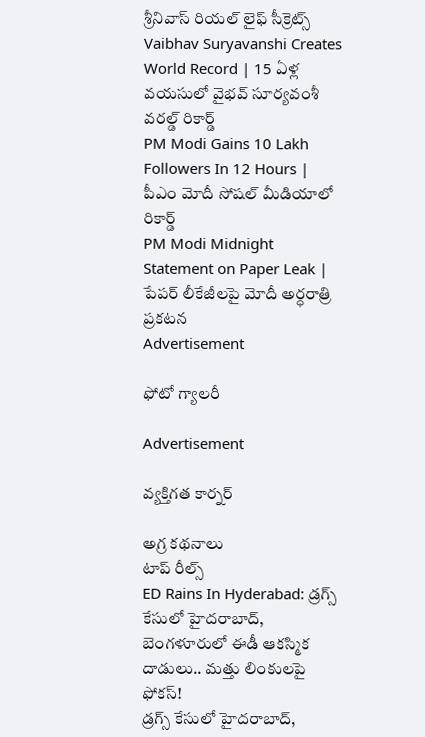శ్రీనివాస్ రియల్ లైఫ్ సీక్రెట్స్
Vaibhav Suryavanshi Creates World Record | 15 ఏళ్ల వయసులో వైభవ్ సూర్యవంశీ వరల్డ్ రికార్డ్
PM Modi Gains 10 Lakh Followers In 12 Hours | పీఎం మోదీ సోషల్ మీడియాలో రికార్డ్
PM Modi Midnight Statement on Paper Leak | పేపర్ లీకేజీలపై మోదీ అర్ధరాత్రి ప్రకటన
Advertisement

ఫోటో గ్యాలరీ

Advertisement

వ్యక్తిగత కార్నర్

అగ్ర కథనాలు
టాప్ రీల్స్
ED Rains In Hyderabad: డ్రగ్స్ కేసులో హైదరాబాద్, బెంగళూరులో ఈడీ ఆకస్మిక దాడులు.. మత్తు లింకులపై ఫోకస్!
డ్రగ్స్ కేసులో హైదరాబాద్,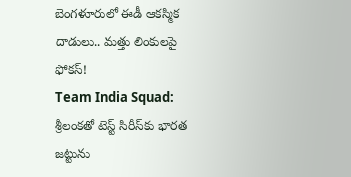బెంగళూరులో ఈడీ ఆకస్మిక దాడులు.. మత్తు లింకులపై ఫోకస్!
Team India Squad: శ్రీలంకతో టెస్ట్ సిరీస్‌కు భారత జట్టును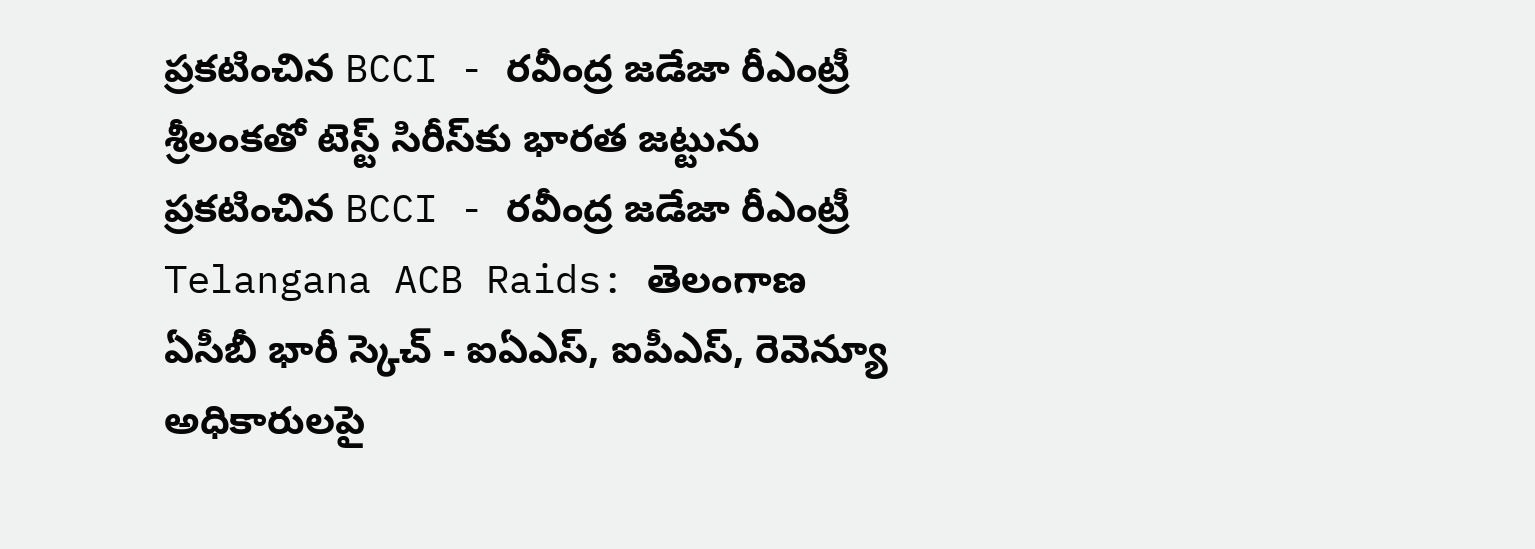ప్రకటించిన BCCI - రవీంద్ర జడేజా రీఎంట్రీ
శ్రీలంకతో టెస్ట్ సిరీస్‌కు భారత జట్టును ప్రకటించిన BCCI - రవీంద్ర జడేజా రీఎంట్రీ
Telangana ACB Raids: తెలంగాణ ఏసీబీ భారీ స్కెచ్ - ఐఏఎస్, ఐపీఎస్, రెవెన్యూ అధికారులపై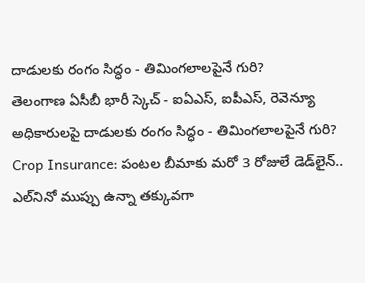దాడులకు రంగం సిద్ధం - తిమింగలాలపైనే గురి?
తెలంగాణ ఏసీబీ భారీ స్కెచ్ - ఐఏఎస్, ఐపీఎస్, రెవెన్యూ అధికారులపై దాడులకు రంగం సిద్ధం - తిమింగలాలపైనే గురి?
Crop Insurance: పంటల బీమాకు మరో 3 రోజులే డెడ్‌లైన్.. ఎల్‌నినో ముప్పు ఉన్నా తక్కువగా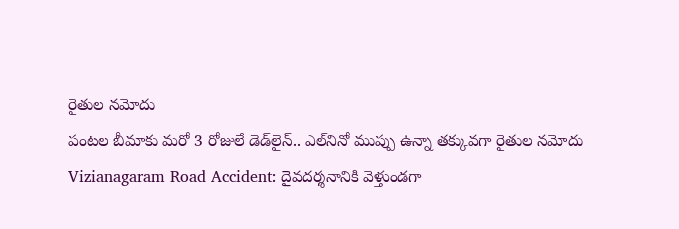రైతుల నమోదు
పంటల బీమాకు మరో 3 రోజులే డెడ్‌లైన్.. ఎల్‌నినో ముప్పు ఉన్నా తక్కువగా రైతుల నమోదు
Vizianagaram Road Accident: దైవదర్శనానికి వెళ్తుండగా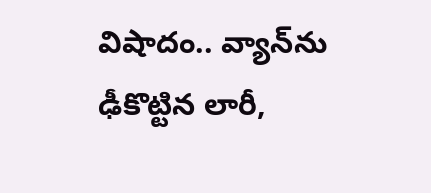విషాదం.. వ్యాన్‌ను ఢీకొట్టిన లారీ,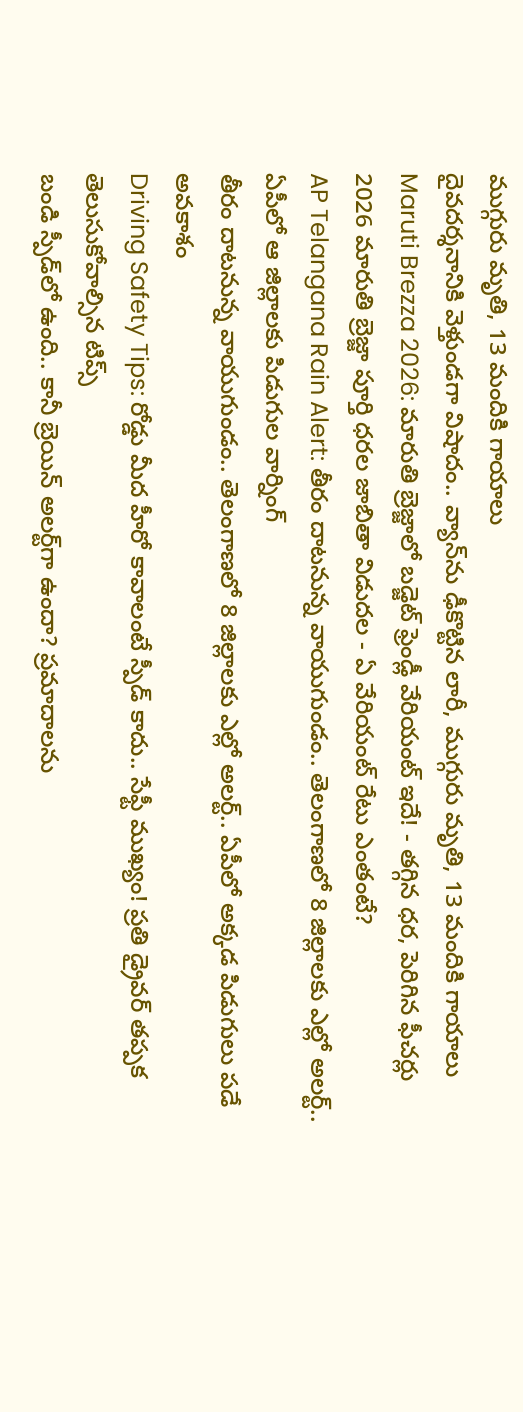ముగ్గురు మృతి, 13 మందికి గాయాలు
దైవదర్శనానికి వెళ్తుండగా విషాదం.. వ్యాన్‌ను ఢీకొట్టిన లారీ, ముగ్గురు మృతి, 13 మందికి గాయాలు
Maruti Brezza 2026: మారుతి బ్రెజ్జాలో బడ్జెట్‌ ఫ్రెండ్లీ వేరియంట్‌ ఇదే! - తగ్గిన ధర, పెరిగిన ఫీచర్లు
2026 మారుతి బ్రెజ్జా పూర్తి ధరల జాబితా విడుదల - ఏ వేరియంట్‌ రేటు ఎంతంటే?
AP Telangana Rain Alert: తీరం దాటనున్న వాయుగుండం.. తెలంగాణలో 8 జిల్లాలకు ఎల్లో అలర్ట్.. ఏపీలో ఆ జిల్లాలకు పిడుగుల వార్నింగ్
తీరం దాటనున్న వాయుగుండం.. తెలంగాణలో 8 జిల్లాలకు ఎల్లో అలర్ట్.. ఏపీలో అక్కడ పిడుగులు పడే అవకాశం
Driving Safety Tips: రోడ్డు మీద హీరో కావాలంటే స్పీడ్ కాదు.. సేఫ్టీ ముఖ్యం! ప్రతి డ్రైవర్ తప్పక తెలుసుకోవాల్సిన టిప్స్
బండి స్పీడ్‌లో ఉంది.. కానీ బ్రెయిన్‌ అలర్ట్‌గా ఉందా? ప్రమాదాలను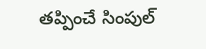తప్పించే సింపుల్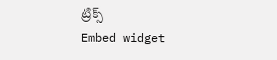ట్రిక్స్
Embed widget